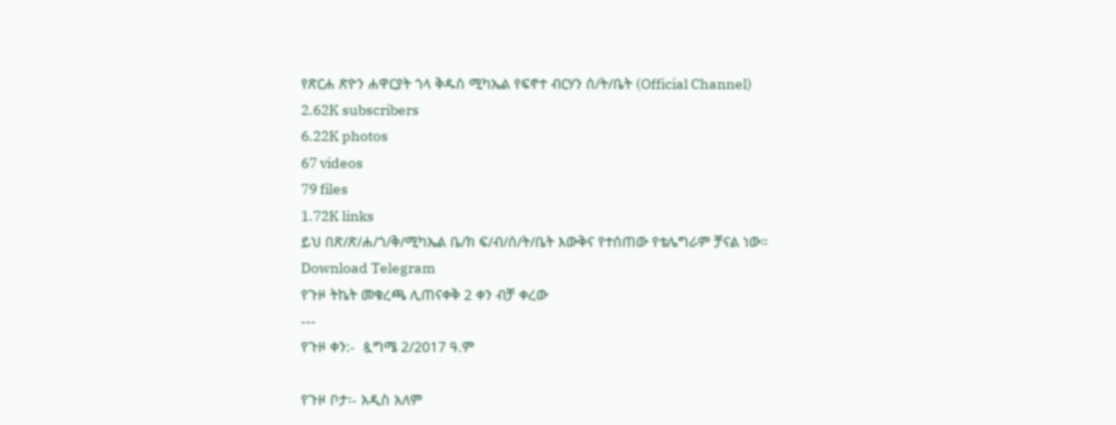የጽርሐ ጽዮን ሐዋርያት ጎላ ቅዱስ ሚካኤል የፍኖተ ብርሃን ሰ/ት/ቤት (Official Channel)
2.62K subscribers
6.22K photos
67 videos
79 files
1.72K links
ይህ በጽ/ጽ/ሐ/ጎ/ቅ/ሚካኤል ቤ/ክ ፍ/ብ/ሰ/ት/ቤት እውቅና የተሰጠው የቴሌግራም ቻናል ነው።
Download Telegram
የጉዞ ትኬት መቁረጫ ሊጠናቀቅ 2 ቀን ብቻ ቀረው
---
የጉዞ ቀን:-  ጷግሜ 2/2017 ዓ.ም

የጉዞ ቦታ፡- አዲስ አለም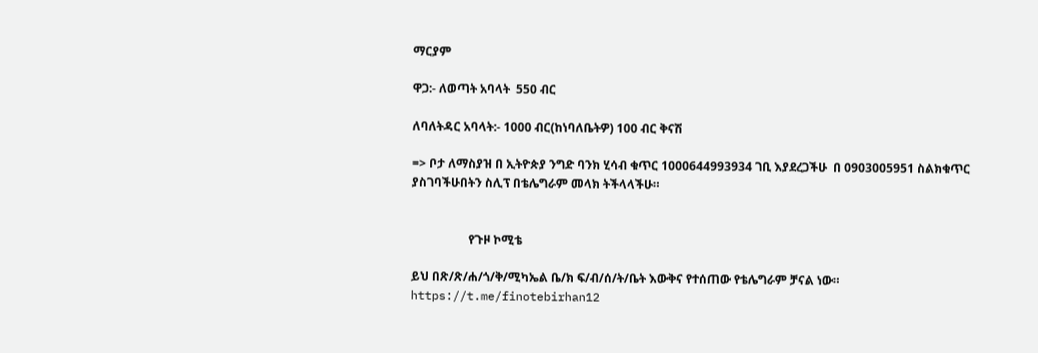ማርያም

ዋጋ:- ለወጣት አባላት  550 ብር

ለባለትዳር አባላት:- 1000 ብር(ከነባለቤትዎ) 100 ብር ቅናሽ

=> ቦታ ለማስያዝ በ ኢትዮጵያ ንግድ ባንክ ሂሳብ ቁጥር 1000644993934 ገቢ እያደረጋችሁ  በ 0903005951 ስልክቁጥር ያስገባችሁበትን ስሊፕ በቴሌግራም መላክ ትችላላችሁ።


                   የጉዞ ኮሚቴ

ይህ በጽ/ጽ/ሐ/ጎ/ቅ/ሚካኤል ቤ/ክ ፍ/ብ/ሰ/ት/ቤት እውቅና የተሰጠው የቴሌግራም ቻናል ነው።
https://t.me/finotebirhan12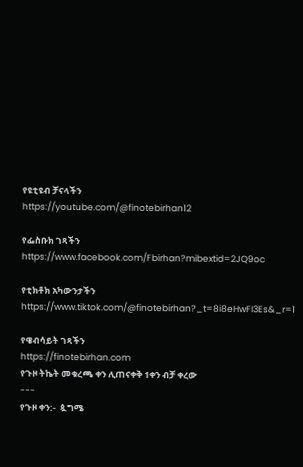የዩቲዩብ ቻናላችን
https://youtube.com/@finotebirhan12

የፌስቡክ ገጻችን https://www.facebook.com/Fbirhan?mibextid=2JQ9oc

የቲክቶክ አካውንታችን https://www.tiktok.com/@finotebirhan?_t=8i8eHwFI3Es&_r=1

የዌብሳይት ገጻችን
https://finotebirhan.com
የጉዞ ትኬት መቁረጫ ቀን ሊጠናቀቅ 1ቀን ብቻ ቀረው
---
የጉዞ ቀን:-  ጷግሜ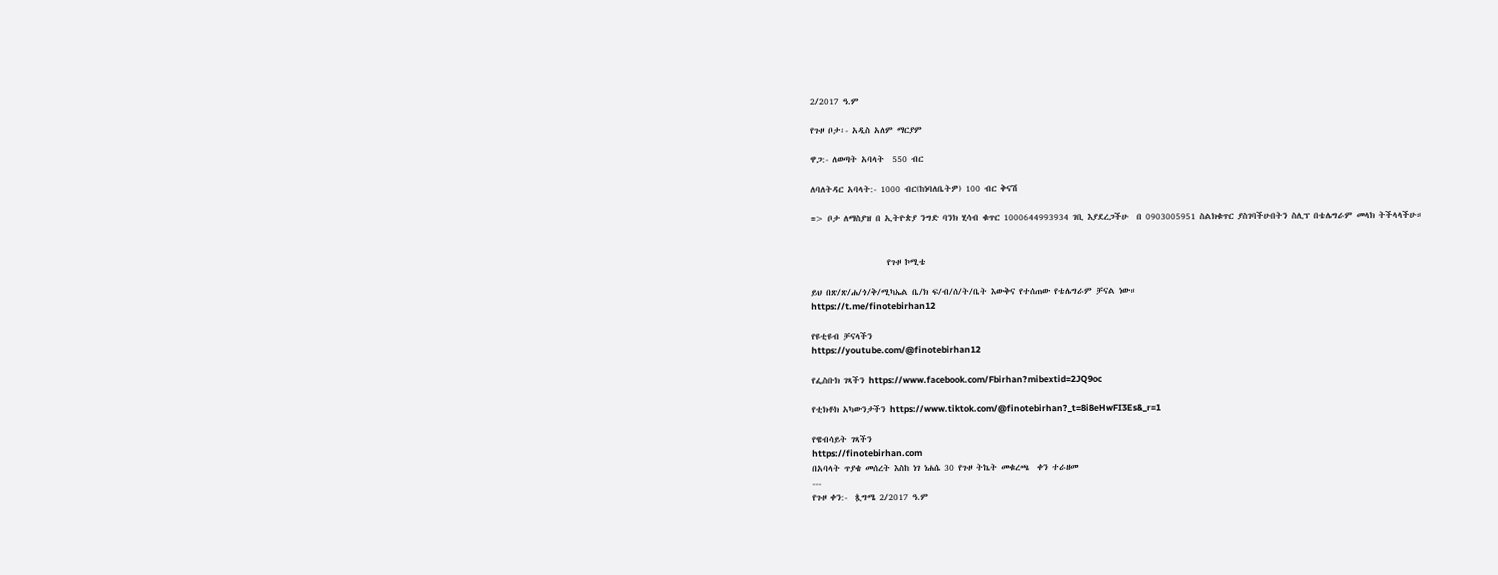2/2017 ዓ.ም

የጉዞ ቦታ፡- አዲስ አለም ማርያም

ዋጋ:- ለወጣት አባላት  550 ብር

ለባለትዳር አባላት:- 1000 ብር(ከነባለቤትዎ) 100 ብር ቅናሽ

=> ቦታ ለማስያዝ በ ኢትዮጵያ ንግድ ባንክ ሂሳብ ቁጥር 1000644993934 ገቢ እያደረጋችሁ  በ 0903005951 ስልክቁጥር ያስገባችሁበትን ስሊፕ በቴሌግራም መላክ ትችላላችሁ።


                   የጉዞ ኮሚቴ

ይህ በጽ/ጽ/ሐ/ጎ/ቅ/ሚካኤል ቤ/ክ ፍ/ብ/ሰ/ት/ቤት እውቅና የተሰጠው የቴሌግራም ቻናል ነው።
https://t.me/finotebirhan12

የዩቲዩብ ቻናላችን
https://youtube.com/@finotebirhan12

የፌስቡክ ገጻችን https://www.facebook.com/Fbirhan?mibextid=2JQ9oc

የቲክቶክ አካውንታችን https://www.tiktok.com/@finotebirhan?_t=8i8eHwFI3Es&_r=1

የዌብሳይት ገጻችን
https://finotebirhan.com
በአባላት ጥያቄ መሰረት እስከ ነገ ነሐሴ 30 የጉዞ ትኬት መቁረጫ  ቀን ተራዘመ
---
የጉዞ ቀን:-  ጷግሜ 2/2017 ዓ.ም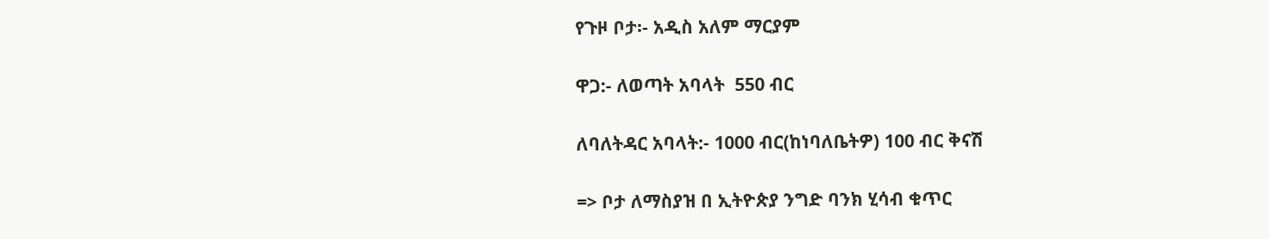የጉዞ ቦታ፡- አዲስ አለም ማርያም

ዋጋ:- ለወጣት አባላት  550 ብር

ለባለትዳር አባላት:- 1000 ብር(ከነባለቤትዎ) 100 ብር ቅናሽ

=> ቦታ ለማስያዝ በ ኢትዮጵያ ንግድ ባንክ ሂሳብ ቁጥር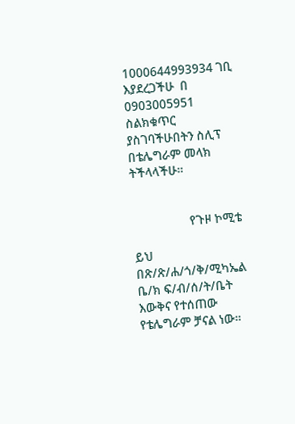1000644993934 ገቢ እያደረጋችሁ  በ 0903005951 ስልክቁጥር ያስገባችሁበትን ስሊፕ በቴሌግራም መላክ ትችላላችሁ።


                   የጉዞ ኮሚቴ

ይህ በጽ/ጽ/ሐ/ጎ/ቅ/ሚካኤል ቤ/ክ ፍ/ብ/ሰ/ት/ቤት እውቅና የተሰጠው የቴሌግራም ቻናል ነው።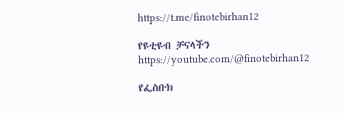https://t.me/finotebirhan12

የዩቲዩብ ቻናላችን
https://youtube.com/@finotebirhan12

የፌስቡክ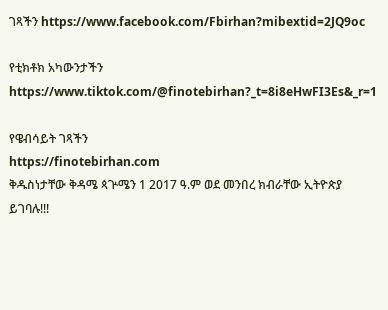ገጻችን https://www.facebook.com/Fbirhan?mibextid=2JQ9oc

የቲክቶክ አካውንታችን https://www.tiktok.com/@finotebirhan?_t=8i8eHwFI3Es&_r=1

የዌብሳይት ገጻችን
https://finotebirhan.com
ቅዱስነታቸው ቅዳሜ ጳጕሜን 1 2017 ዓ.ም ወደ መንበረ ክብራቸው ኢትዮጵያ ይገባሉ!!!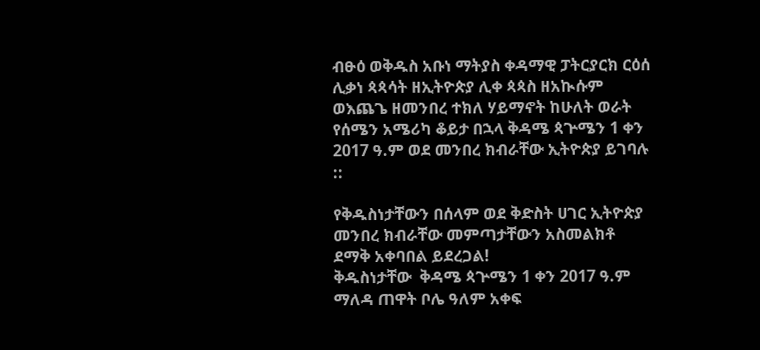ብፁዕ ወቅዱስ አቡነ ማትያስ ቀዳማዊ ፓትርያርክ ርዕሰ ሊቃነ ጳጳሳት ዘኢትዮጵያ ሊቀ ጳጳስ ዘአኲሱም ወእጨጌ ዘመንበረ ተክለ ሃይማኖት ከሁለት ወራት የሰሜን አሜሪካ ቆይታ በኋላ ቅዳሜ ጳጕሜን 1 ቀን 2017 ዓ.ም ወደ መንበረ ክብራቸው ኢትዮጵያ ይገባሉ ::

የቅዱስነታቸውን በሰላም ወደ ቅድስት ሀገር ኢትዮጵያ መንበረ ክብራቸው መምጣታቸውን አስመልክቶ ደማቅ አቀባበል ይደረጋል!
ቅዱስነታቸው  ቅዳሜ ጳጕሜን 1 ቀን 2017 ዓ.ም ማለዳ ጠዋት ቦሌ ዓለም አቀፍ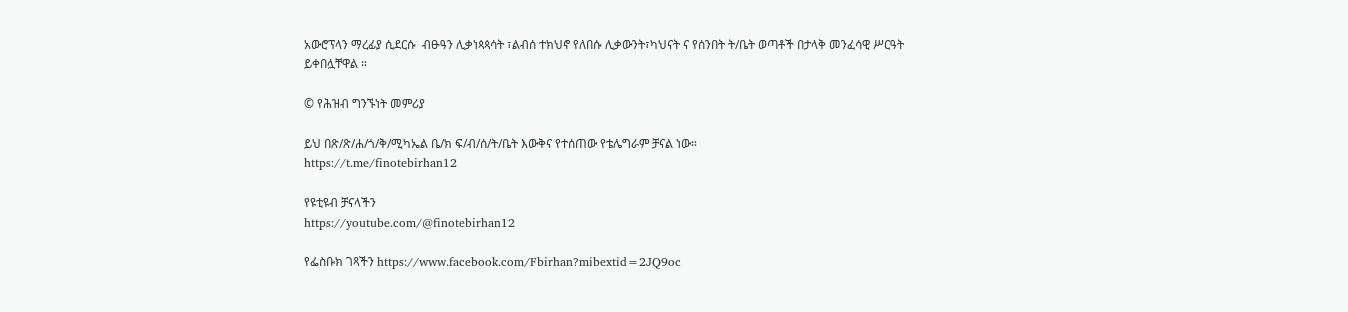አውሮፕላን ማረፊያ ሲደርሱ  ብፁዓን ሊቃነጳጳሳት ፣ልብሰ ተክህኖ የለበሱ ሊቃውንት፣ካህናት ና የሰንበት ት/ቤት ወጣቶች በታላቅ መንፈሳዊ ሥርዓት ይቀበሏቸዋል ።

© የሕዝብ ግንኙነት መምሪያ

ይህ በጽ/ጽ/ሐ/ጎ/ቅ/ሚካኤል ቤ/ክ ፍ/ብ/ሰ/ት/ቤት እውቅና የተሰጠው የቴሌግራም ቻናል ነው።
https://t.me/finotebirhan12

የዩቲዩብ ቻናላችን
https://youtube.com/@finotebirhan12

የፌስቡክ ገጻችን https://www.facebook.com/Fbirhan?mibextid=2JQ9oc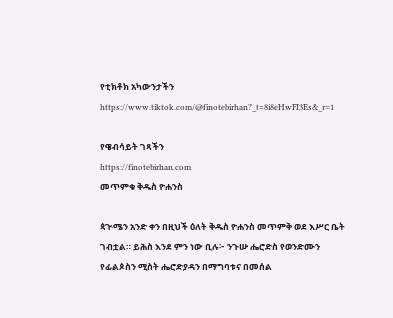የቲክቶክ አካውንታችን https://www.tiktok.com/@finotebirhan?_t=8i8eHwFI3Es&_r=1

የዌብሳይት ገጻችን
https://finotebirhan.com
መጥምቁ ቅዱስ ዮሐንስ

ጳጒሜን አንድ ቀን በዚህች ዕለት ቅዱስ ዮሐንስ መጥምቅ ወደ እሥር ቤት ገብቷል። ይሕስ እንደ ምን ነው ቢሉ፦ ንጉሡ ሔሮድስ የወንድሙን የፊልጶስን ሚስት ሔሮድያዳን በማግባቱና በመሰል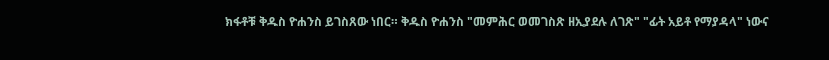ክፋቶቹ ቅዱስ ዮሐንስ ይገስጸው ነበር። ቅዱስ ዮሐንስ "መምሕር ወመገስጽ ዘኢያደሉ ለገጽ" "ፊት አይቶ የማያዳላ" ነውና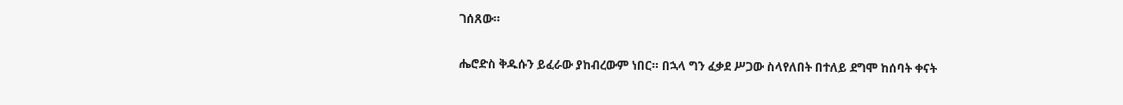ገሰጸው።

ሔሮድስ ቅዱሱን ይፈራው ያከብረውም ነበር። በኋላ ግን ፈቃደ ሥጋው ስላየለበት በተለይ ደግሞ ከሰባት ቀናት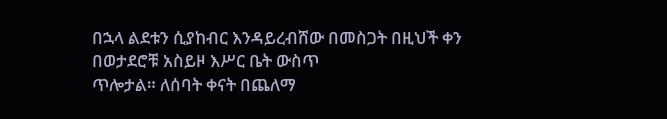በኋላ ልደቱን ሲያከብር እንዳይረብሸው በመስጋት በዚህች ቀን በወታደሮቹ አስይዞ እሥር ቤት ውስጥ
ጥሎታል። ለሰባት ቀናት በጨለማ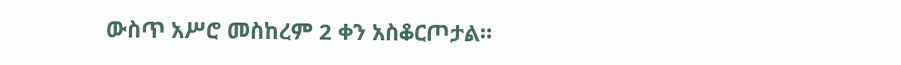ውስጥ አሥሮ መስከረም 2 ቀን አስቆርጦታል።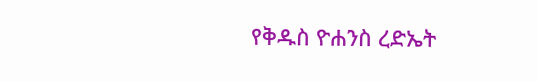የቅዱስ ዮሐንስ ረድኤት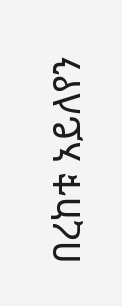በረከቱ አይለየን